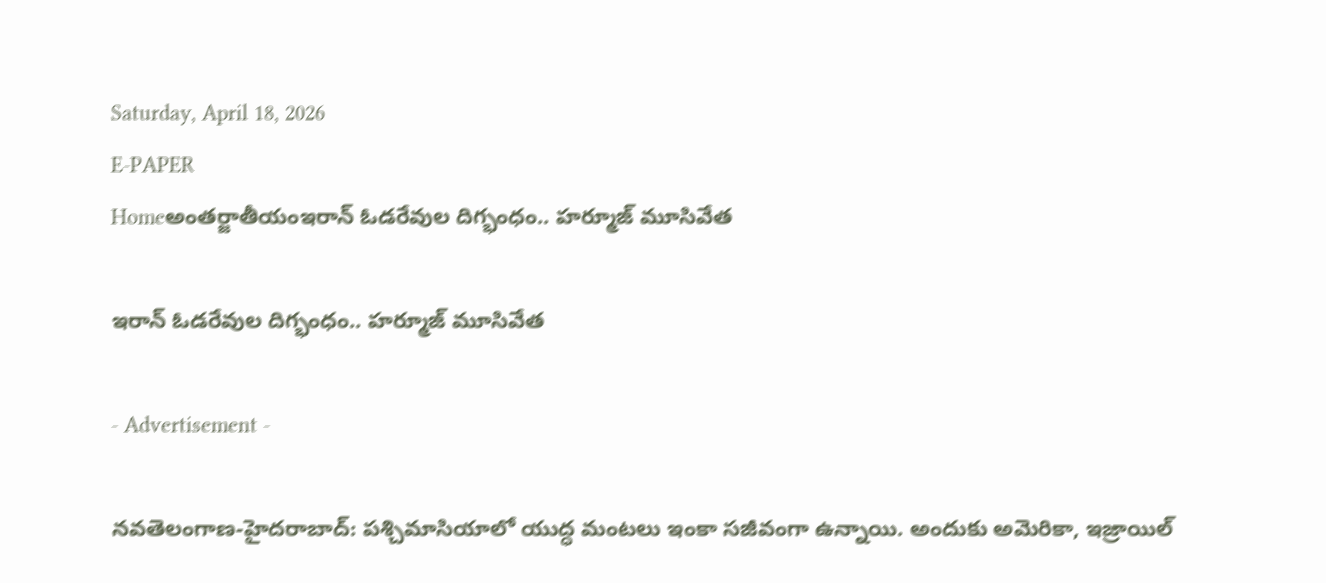Saturday, April 18, 2026
E-PAPER
Homeఅంతర్జాతీయంఇరాన్‌ ఓడరేవుల దిగ్భంధం.. హ‌ర్మూజ్ మూసివేత‌

ఇరాన్‌ ఓడరేవుల దిగ్భంధం.. హ‌ర్మూజ్ మూసివేత‌

- Advertisement -

న‌వ‌తెలంగాణ‌-హైద‌రాబాద్‌: ప‌శ్చిమాసియాలో యుద్ధ మంట‌లు ఇంకా స‌జీవంగా ఉన్నాయి. అందుకు అమెరికా, ఇజ్రాయిల్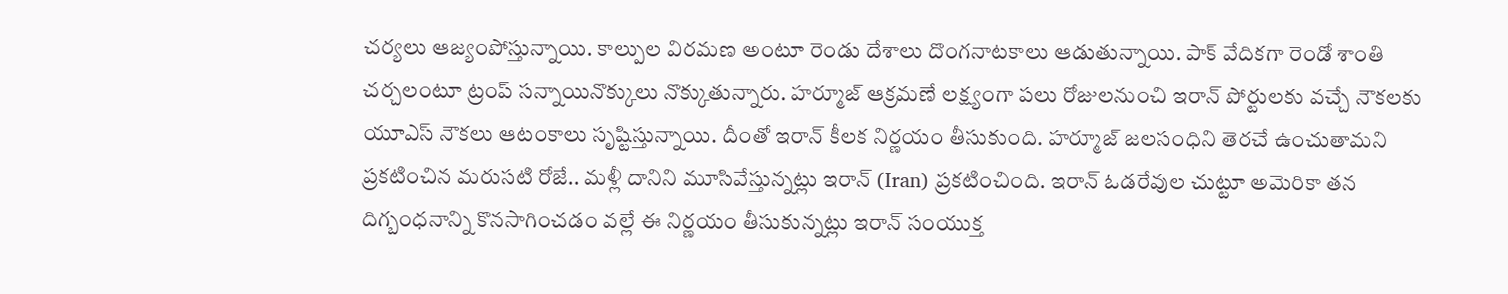చ‌ర్య‌లు ఆజ్యంపోస్తున్నాయి. కాల్పుల విర‌మ‌ణ అంటూ రెండు దేశాలు దొంగ‌నాట‌కాలు ఆడుతున్నాయి. పాక్ వేదిక‌గా రెండో శాంతి చ‌ర్చ‌లంటూ ట్రంప్ స‌న్నాయినొక్కులు నొక్కుతున్నారు. హ‌ర్మూజ్ ఆక్ర‌మ‌ణే ల‌క్ష్యంగా ప‌లు రోజుల‌నుంచి ఇరాన్ పోర్టుల‌కు వ‌చ్చే నౌక‌ల‌కు యూఎస్ నౌక‌లు ఆటంకాలు సృష్టిస్తున్నాయి. దీంతో ఇరాన్ కీల‌క నిర్ణ‌యం తీసుకుంది. హర్మూజ్‌ జలసంధిని తెరచే ఉంచుతామని ప్రకటించిన మరుసటి రోజే.. మళ్లీ దానిని మూసివేస్తున్నట్లు ఇరాన్‌ (Iran) ప్రకటించింది. ఇరాన్‌ ఓడరేవుల చుట్టూ అమెరికా తన దిగ్బంధనాన్ని కొనసాగించడం వల్లే ఈ నిర్ణయం తీసుకున్నట్లు ఇరాన్‌ సంయుక్త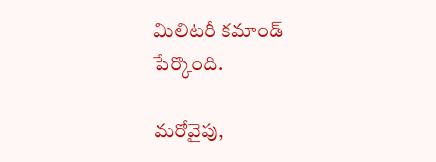మిలిటరీ కమాండ్‌ పేర్కొంది.

మరోవైపు,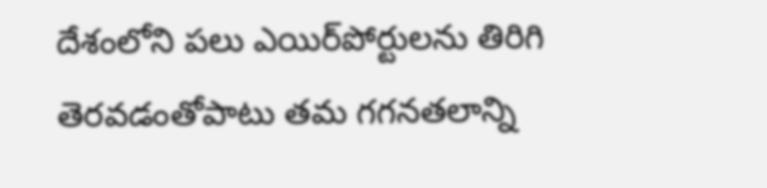దేశంలోని పలు ఎయిర్‌పోర్టులను తిరిగి తెరవడంతోపాటు తమ గగనతలాన్ని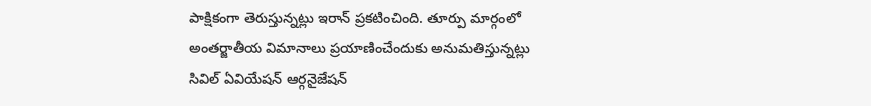పాక్షికంగా తెరుస్తున్నట్లు ఇరాన్‌ ప్రకటించింది. తూర్పు మార్గంలో అంతర్జాతీయ విమానాలు ప్రయాణించేందుకు అనుమతిస్తున్నట్లు సివిల్‌ ఏవియేషన్‌ ఆర్గనైజేషన్‌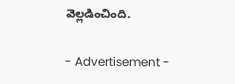వెల్లడించింది.

- Advertisement -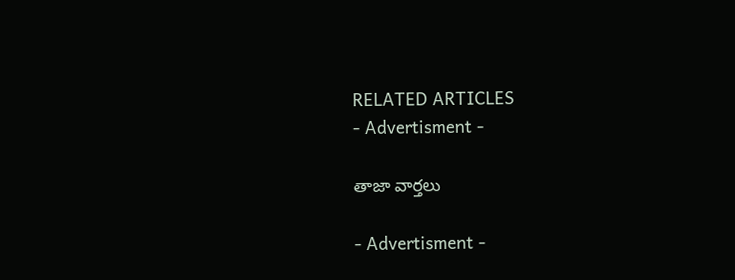RELATED ARTICLES
- Advertisment -

తాజా వార్తలు

- Advertisment -